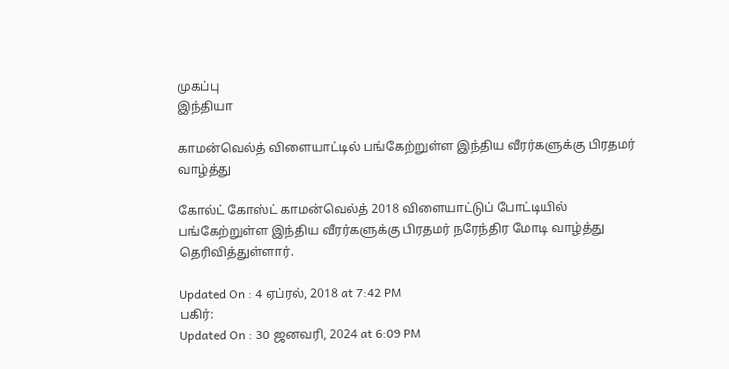முகப்பு
இந்தியா

காமன்வெல்த் விளையாட்டில் பங்கேற்றுள்ள இந்திய வீரர்களுக்கு பிரதமர் வாழ்த்து

கோல்ட் கோஸ்ட் காமன்வெல்த் 2018 விளையாட்டுப் போட்டியில் பங்கேற்றுள்ள இந்திய வீரர்களுக்கு பிரதமர் நரேந்திர மோடி வாழ்த்து தெரிவித்துள்ளார்.

Updated On : 4 ஏப்ரல், 2018 at 7:42 PM
பகிர்:
Updated On : 30 ஜனவரி, 2024 at 6:09 PM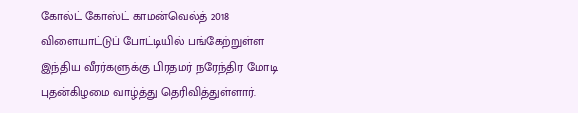கோல்ட் கோஸ்ட் காமன்வெல்த் 2018 விளையாட்டுப் போட்டியில் பங்கேற்றுள்ள இந்திய வீரர்களுக்கு பிரதமர் நரேந்திர மோடி புதன்கிழமை வாழ்த்து தெரிவித்துள்ளார்.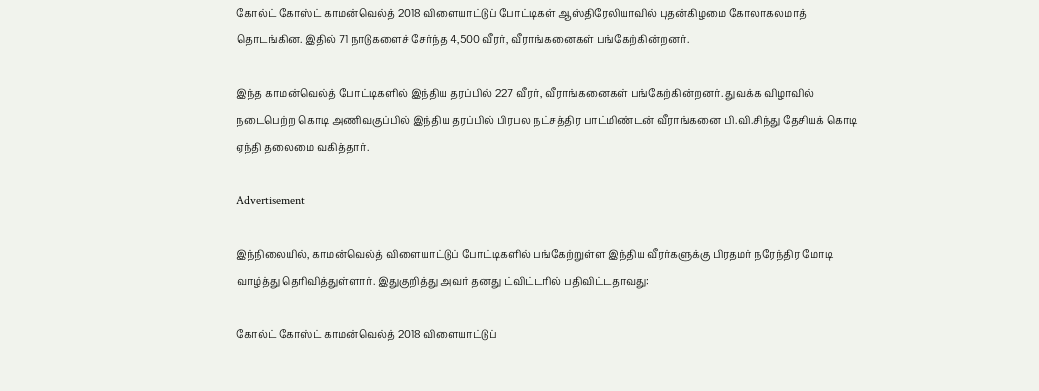கோல்ட் கோஸ்ட் காமன்வெல்த் 2018 விளையாட்டுப் போட்டிகள் ஆஸ்திரேலியாவில் புதன்கிழமை கோலாகலமாத் தொடங்கின. இதில் 71 நாடுகளைச் சேர்ந்த 4,500 வீரர், வீராங்கனைகள் பங்கேற்கின்றனர்.

இந்த காமன்வெல்த் போட்டிகளில் இந்திய தரப்பில் 227 வீரர், வீராங்கனைகள் பங்கேற்கின்றனர். துவக்க விழாவில் நடைபெற்ற கொடி அணிவகுப்பில் இந்திய தரப்பில் பிரபல நட்சத்திர பாட்மிண்டன் வீராங்கனை பி.வி.சிந்து தேசியக் கொடி ஏந்தி தலைமை வகித்தார்.

Advertisement

இந்நிலையில், காமன்வெல்த் விளையாட்டுப் போட்டிகளில் பங்கேற்றுள்ள இந்திய வீரர்களுக்கு பிரதமர் நரேந்திர மோடி வாழ்த்து தெரிவித்துள்ளார். இதுகுறித்து அவர் தனது ட்விட்டரில் பதிவிட்டதாவது:

கோல்ட் கோஸ்ட் காமன்வெல்த் 2018 விளையாட்டுப்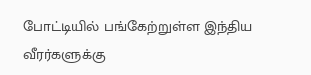போட்டியில் பங்கேற்றுள்ள இந்திய வீரர்களுக்கு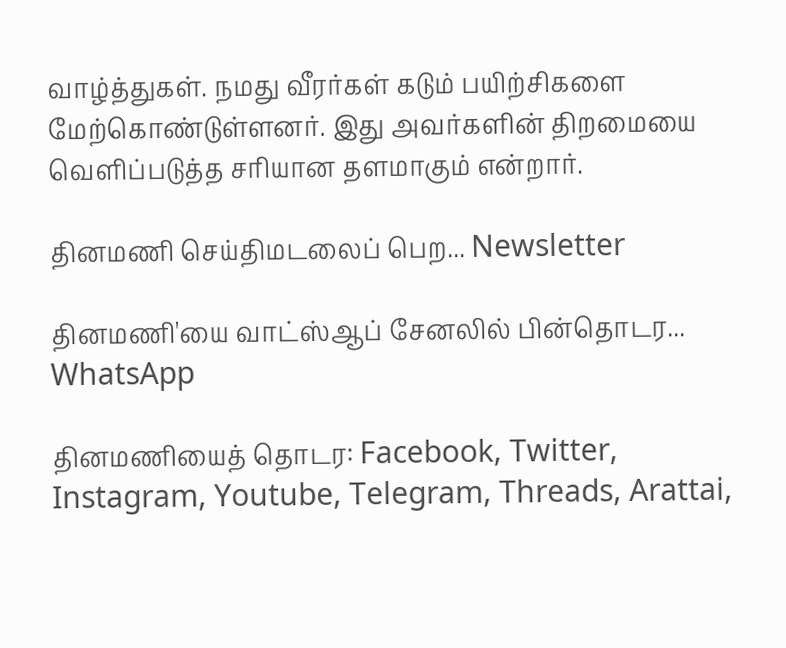வாழ்த்துகள். நமது வீரர்கள் கடும் பயிற்சிகளை மேற்கொண்டுள்ளனர். இது அவர்களின் திறமையை வெளிப்படுத்த சரியான தளமாகும் என்றார்.

தினமணி செய்திமடலைப் பெற... Newsletter

தினமணி'யை வாட்ஸ்ஆப் சேனலில் பின்தொடர... WhatsApp

தினமணியைத் தொடர: Facebook, Twitter, Instagram, Youtube, Telegram, Threads, Arattai,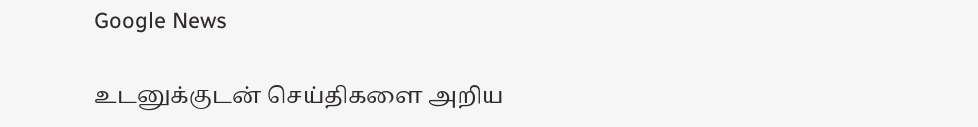Google News

உடனுக்குடன் செய்திகளை அறிய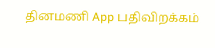தினமணி App பதிவிறக்கம்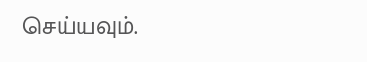செய்யவும்.